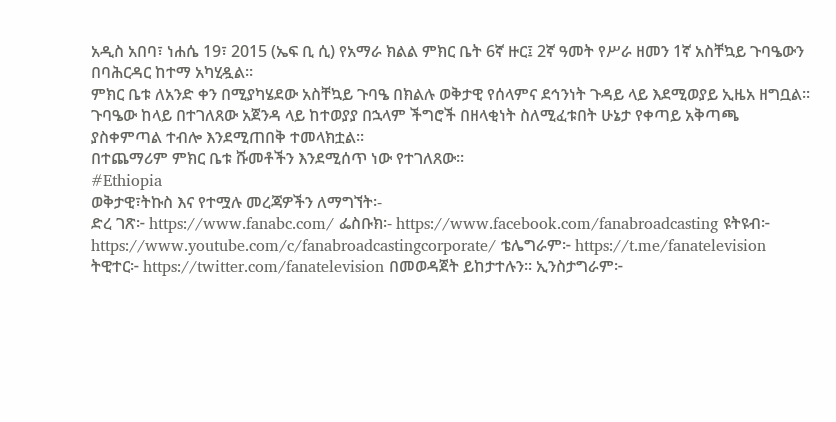አዲስ አበባ፣ ነሐሴ 19፣ 2015 (ኤፍ ቢ ሲ) የአማራ ክልል ምክር ቤት 6ኛ ዙር፤ 2ኛ ዓመት የሥራ ዘመን 1ኛ አስቸኳይ ጉባዔውን በባሕርዳር ከተማ አካሂዷል፡፡
ምክር ቤቱ ለአንድ ቀን በሚያካሄደው አስቸኳይ ጉባዔ በክልሉ ወቅታዊ የሰላምና ደኅንነት ጉዳይ ላይ እደሚወያይ ኢዜአ ዘግቧል፡፡
ጉባዔው ከላይ በተገለጸው አጀንዳ ላይ ከተወያያ በኋላም ችግሮች በዘላቂነት ስለሚፈቱበት ሁኔታ የቀጣይ አቅጣጫ ያስቀምጣል ተብሎ እንደሚጠበቅ ተመላክቷል፡፡
በተጨማሪም ምክር ቤቱ ሹመቶችን እንደሚሰጥ ነው የተገለጸው፡፡
#Ethiopia
ወቅታዊ፣ትኩስ እና የተሟሉ መረጃዎችን ለማግኘት፡-
ድረ ገጽ፦ https://www.fanabc.com/ ፌስቡክ፡- https://www.facebook.com/fanabroadcasting ዩትዩብ፦ https://www.youtube.com/c/fanabroadcastingcorporate/ ቴሌግራም፦ https://t.me/fanatelevision ትዊተር፦ https://twitter.com/fanatelevision በመወዳጀት ይከታተሉን፡፡ ኢንስታግራም፦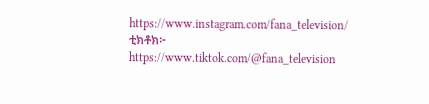https://www.instagram.com/fana_television/ ቲክቶክ፦ https://www.tiktok.com/@fana_television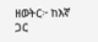ዘወትር፦ ከእኛ ጋር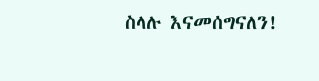ስላሉ እናመሰግናለን!